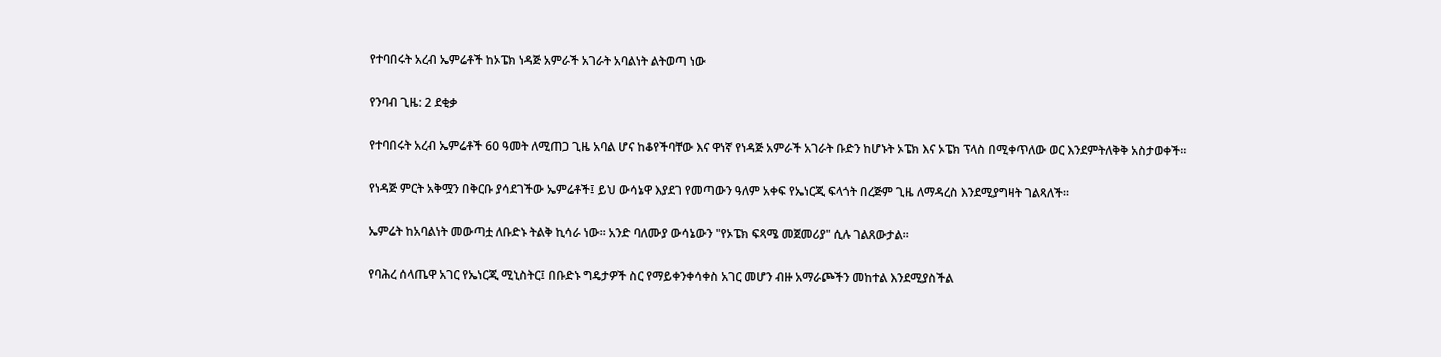የተባበሩት አረብ ኤምሬቶች ከኦፔክ ነዳጅ አምራች አገራት አባልነት ልትወጣ ነው

የንባብ ጊዜ: 2 ደቂቃ

የተባበሩት አረብ ኤምሬቶች 60 ዓመት ለሚጠጋ ጊዜ አባል ሆና ከቆየችባቸው እና ዋነኛ የነዳጅ አምራች አገራት ቡድን ከሆኑት ኦፔክ እና ኦፔክ ፕላስ በሚቀጥለው ወር እንደምትለቅቅ አስታወቀች።

የነዳጅ ምርት አቅሟን በቅርቡ ያሳደገችው ኤምሬቶች፤ ይህ ውሳኔዋ እያደገ የመጣውን ዓለም አቀፍ የኤነርጂ ፍላጎት በረጅም ጊዜ ለማዳረስ እንደሚያግዛት ገልጻለች።

ኤምሬት ከአባልነት መውጣቷ ለቡድኑ ትልቅ ኪሳራ ነው። አንድ ባለሙያ ውሳኔውን "የኦፔክ ፍጻሜ መጀመሪያ" ሲሉ ገልጸውታል።

የባሕረ ሰላጤዋ አገር የኤነርጂ ሚኒስትር፤ በቡድኑ ግዴታዎች ስር የማይቀንቀሳቀስ አገር መሆን ብዙ አማራጮችን መከተል እንደሚያስችል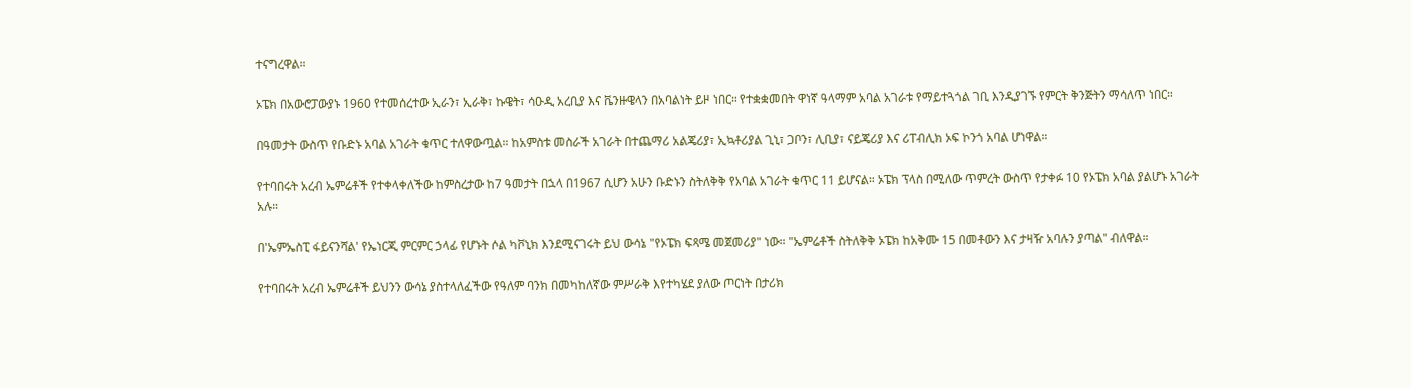ተናግረዋል።

ኦፔክ በአውሮፓውያኑ 1960 የተመሰረተው ኢራን፣ ኢራቅ፣ ኩዌት፣ ሳዑዲ አረቢያ እና ቬንዙዌላን በአባልነት ይዞ ነበር። የተቋቋመበት ዋነኛ ዓላማም አባል አገራቱ የማይተጓጎል ገቢ እንዲያገኙ የምርት ቅንጅትን ማሳለጥ ነበር።

በዓመታት ውስጥ የቡድኑ አባል አገራት ቁጥር ተለዋውጧል። ከአምስቱ መስራች አገራት በተጨማሪ አልጄሪያ፣ ኢኳቶሪያል ጊኒ፣ ጋቦን፣ ሊቢያ፣ ናይጄሪያ እና ሪፐብሊክ ኦፍ ኮንጎ አባል ሆነዋል።

የተባበሩት አረብ ኤምሬቶች የተቀላቀለችው ከምስረታው ከ7 ዓመታት በኋላ በ1967 ሲሆን አሁን ቡድኑን ስትለቅቅ የአባል አገራት ቁጥር 11 ይሆናል። ኦፔክ ፕላስ በሚለው ጥምረት ውስጥ የታቀፉ 10 የኦፔክ አባል ያልሆኑ አገራት አሉ።

በ'ኤምኤስፒ ፋይናንሻል' የኤነርጂ ምርምር ኃላፊ የሆኑት ሶል ካቮኒክ እንደሚናገሩት ይህ ውሳኔ "የኦፔክ ፍጻሜ መጀመሪያ" ነው። "ኤምሬቶች ስትለቅቅ ኦፔክ ከአቅሙ 15 በመቶውን እና ታዛዥ አባሉን ያጣል" ብለዋል።

የተባበሩት አረብ ኤምሬቶች ይህንን ውሳኔ ያስተላለፈችው የዓለም ባንክ በመካከለኛው ምሥራቅ እየተካሄደ ያለው ጦርነት በታሪክ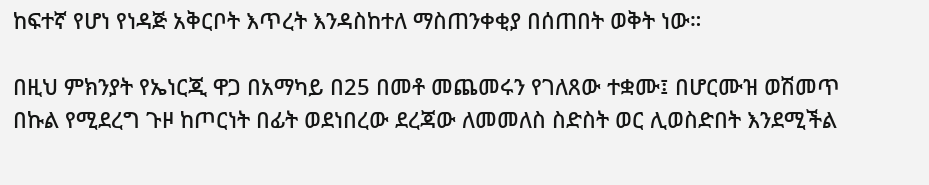ከፍተኛ የሆነ የነዳጅ አቅርቦት እጥረት እንዳስከተለ ማስጠንቀቂያ በሰጠበት ወቅት ነው።

በዚህ ምክንያት የኤነርጂ ዋጋ በአማካይ በ25 በመቶ መጨመሩን የገለጸው ተቋሙ፤ በሆርሙዝ ወሽመጥ በኩል የሚደረግ ጉዞ ከጦርነት በፊት ወደነበረው ደረጃው ለመመለስ ስድስት ወር ሊወስድበት እንደሚችል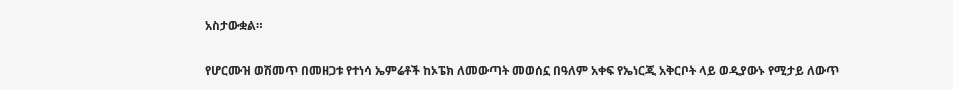አስታውቋል።

የሆርሙዝ ወሽመጥ በመዘጋቱ የተነሳ ኤምሬቶች ከኦፔክ ለመውጣት መወሰኗ በዓለም አቀፍ የኤነርጂ አቅርቦት ላይ ወዲያውኑ የሚታይ ለውጥ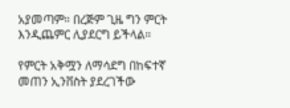አያመጣም። በረጅም ጊዜ ግን ምርት እንዲጨምር ሊያደርግ ይችላል።

የምርት አቅሟን ለማሳደግ በከፍተኛ መጠን ኢንቨስት ያደረገችው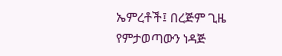ኤምረቶች፤ በረጅም ጊዜ የምታወጣውን ነዳጅ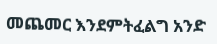መጨመር እንደምትፈልግ አንድ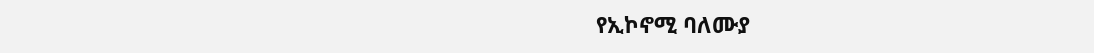የኢኮኖሚ ባለሙያ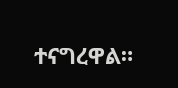ተናግረዋል።